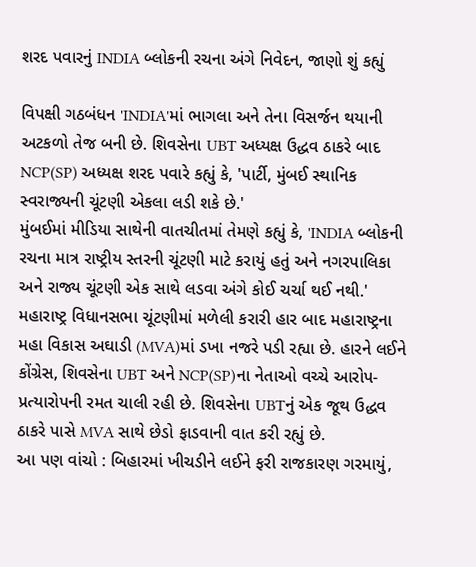શરદ પવારનું INDIA બ્લોકની રચના અંગે નિવેદન, જાણો શું કહ્યું

વિપક્ષી ગઠબંધન 'INDIA'માં ભાગલા અને તેના વિસર્જન થયાની અટકળો તેજ બની છે. શિવસેના UBT અધ્યક્ષ ઉદ્ધવ ઠાકરે બાદ NCP(SP) અધ્યક્ષ શરદ પવારે કહ્યું કે, 'પાર્ટી, મુંબઈ સ્થાનિક સ્વરાજ્યની ચૂંટણી એકલા લડી શકે છે.'
મુંબઈમાં મીડિયા સાથેની વાતચીતમાં તેમણે કહ્યું કે, 'INDIA બ્લોકની રચના માત્ર રાષ્ટ્રીય સ્તરની ચૂંટણી માટે કરાયું હતું અને નગરપાલિકા અને રાજ્ય ચૂંટણી એક સાથે લડવા અંગે કોઈ ચર્ચા થઈ નથી.'
મહારાષ્ટ્ર વિધાનસભા ચૂંટણીમાં મળેલી કરારી હાર બાદ મહારાષ્ટ્રના મહા વિકાસ અઘાડી (MVA)માં ડખા નજરે પડી રહ્યા છે. હારને લઈને કોંગ્રેસ, શિવસેના UBT અને NCP(SP)ના નેતાઓ વચ્ચે આરોપ-પ્રત્યારોપની રમત ચાલી રહી છે. શિવસેના UBTનું એક જૂથ ઉદ્ધવ ઠાકરે પાસે MVA સાથે છેડો ફાડવાની વાત કરી રહ્યું છે.
આ પણ વાંચો : બિહારમાં ખીચડીને લઈને ફરી રાજકારણ ગરમાયું,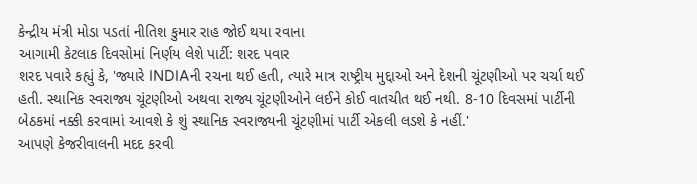કેન્દ્રીય મંત્રી મોડા પડતાં નીતિશ કુમાર રાહ જોઈ થયા રવાના
આગામી કેટલાક દિવસોમાં નિર્ણય લેશે પાર્ટી: શરદ પવાર
શરદ પવારે કહ્યું કે, 'જ્યારે INDIAની રચના થઈ હતી, ત્યારે માત્ર રાષ્ટ્રીય મુદ્દાઓ અને દેશની ચૂંટણીઓ પર ચર્ચા થઈ હતી. સ્થાનિક સ્વરાજ્ય ચૂંટણીઓ અથવા રાજ્ય ચૂંટણીઓને લઈને કોઈ વાતચીત થઈ નથી. 8-10 દિવસમાં પાર્ટીની બેઠકમાં નક્કી કરવામાં આવશે કે શું સ્થાનિક સ્વરાજ્યની ચૂંટણીમાં પાર્ટી એકલી લડશે કે નહીં.'
આપણે કેજરીવાલની મદદ કરવી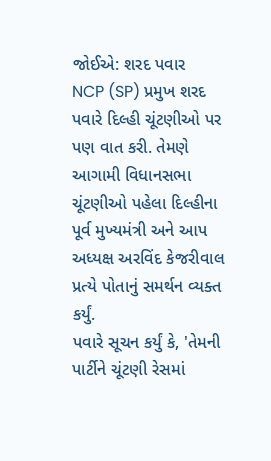જોઈએ: શરદ પવાર
NCP (SP) પ્રમુખ શરદ પવારે દિલ્હી ચૂંટણીઓ પર પણ વાત કરી. તેમણે આગામી વિધાનસભા ચૂંટણીઓ પહેલા દિલ્હીના પૂર્વ મુખ્યમંત્રી અને આપ અધ્યક્ષ અરવિંદ કેજરીવાલ પ્રત્યે પોતાનું સમર્થન વ્યક્ત કર્યું.
પવારે સૂચન કર્યું કે, 'તેમની પાર્ટીને ચૂંટણી રેસમાં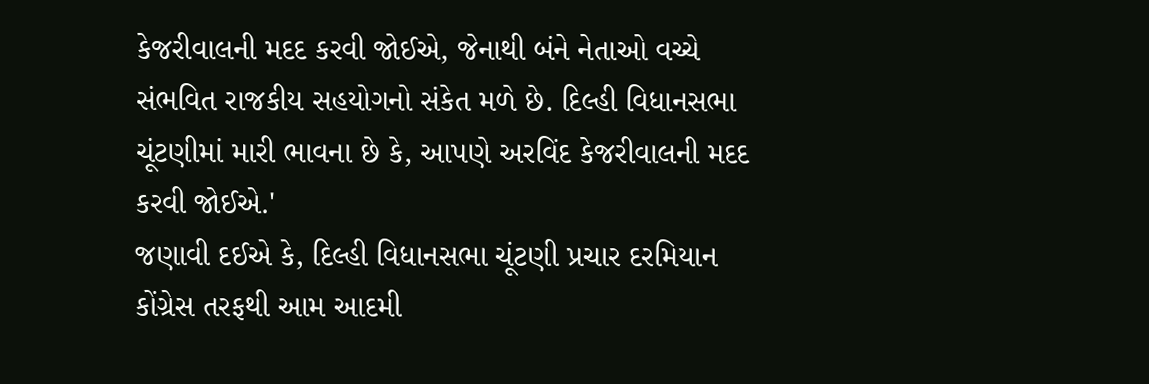કેજરીવાલની મદદ કરવી જોઈએ, જેનાથી બંને નેતાઓ વચ્ચે સંભવિત રાજકીય સહયોગનો સંકેત મળે છે. દિલ્હી વિધાનસભા ચૂંટણીમાં મારી ભાવના છે કે, આપણે અરવિંદ કેજરીવાલની મદદ કરવી જોઈએ.'
જણાવી દઈએ કે, દિલ્હી વિધાનસભા ચૂંટણી પ્રચાર દરમિયાન કોંગ્રેસ તરફથી આમ આદમી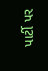પાર્ટી પર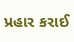પ્રહાર કરાઈ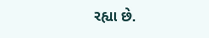રહ્યા છે.